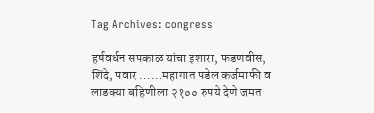Tag Archives: congress

हर्षवर्धन सपकाळ यांचा इशारा, फडणवीस, शिंदे, पवार ……महागात पडेल कर्जमाफी व लाडक्या बहिणीला २१०० रुपये देणे जमत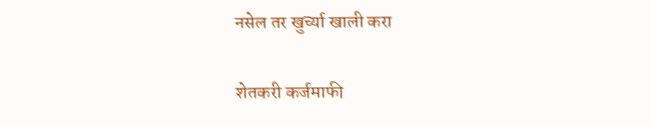नसेल तर खुर्च्या खाली करा

शेतकरी कर्जमाफी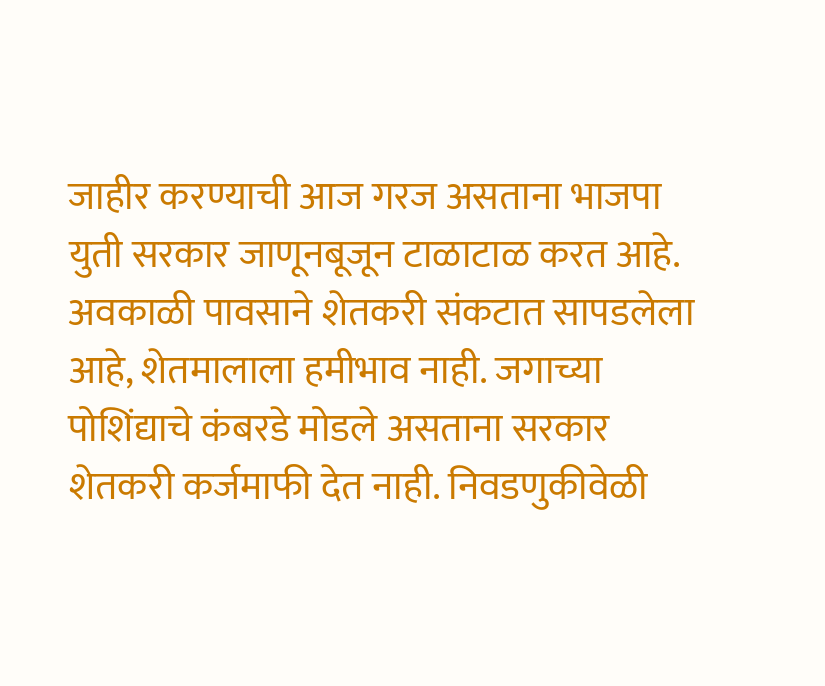जाहीर करण्याची आज गरज असताना भाजपा युती सरकार जाणूनबूजून टाळाटाळ करत आहे. अवकाळी पावसाने शेतकरी संकटात सापडलेला आहे, शेतमालाला हमीभाव नाही. जगाच्या पोशिंद्याचे कंबरडे मोडले असताना सरकार शेतकरी कर्जमाफी देत नाही. निवडणुकीवेळी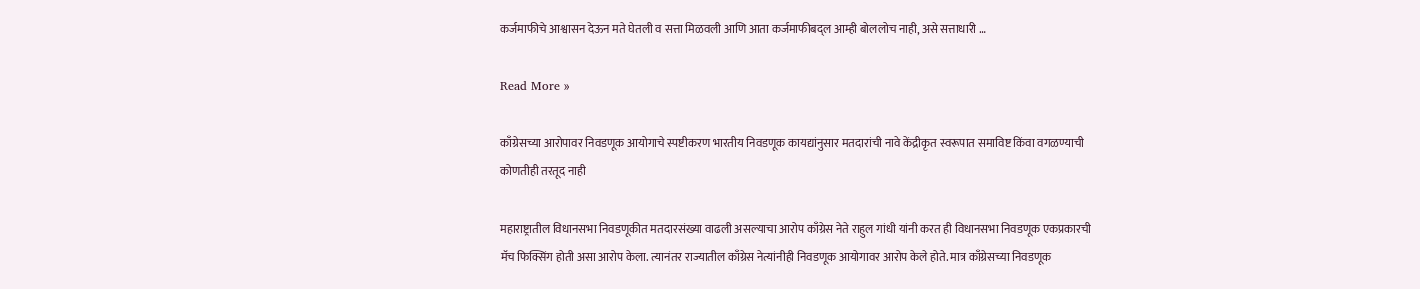कर्जमाफीचे आश्वासन देऊन मते घेतली व सत्ता मिळवली आणि आता कर्जमाफीबद्ल आम्ही बोललोच नाही, असे सत्ताधारी …

Read More »

काँग्रेसच्या आरोपावर निवडणूक आयोगाचे स्पष्टीकरण भारतीय निवडणूक कायद्यांनुसार मतदारांची नावे केंद्रीकृत स्वरूपात समाविष्ट किंवा वगळण्याची कोणतीही तरतूद नाही

महाराष्ट्रातील विधानसभा निवडणूकीत मतदारसंख्या वाढली असल्याचा आरोप काँग्रेस नेते राहुल गांधी यांनी करत ही विधानसभा निवडणूक एकप्रकारची मॅच फिक्सिंग होती असा आरोप केला. त्यानंतर राज्यातील काँग्रेस नेत्यांनीही निवडणूक आयोगावर आरोप केले होते. मात्र काँग्रेसच्या निवडणूक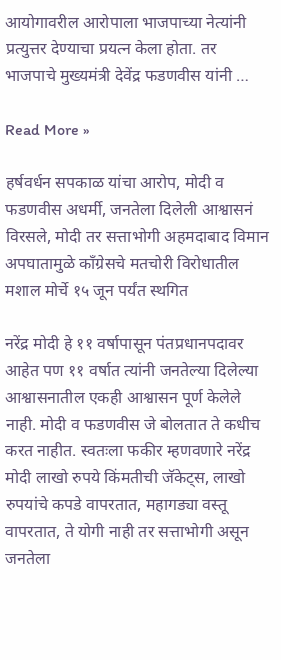आयोगावरील आरोपाला भाजपाच्या नेत्यांनी प्रत्युत्तर देण्याचा प्रयत्न केला होता. तर भाजपाचे मुख्यमंत्री देवेंद्र फडणवीस यांनी …

Read More »

हर्षवर्धन सपकाळ यांचा आरोप, मोदी व फडणवीस अधर्मी, जनतेला दिलेली आश्वासनं विरसले, मोदी तर सत्ताभोगी अहमदाबाद विमान अपघातामुळे काँग्रेसचे मतचोरी विरोधातील मशाल मोर्चे १५ जून पर्यंत स्थगित

नरेंद्र मोदी हे ११ वर्षापासून पंतप्रधानपदावर आहेत पण ११ वर्षात त्यांनी जनतेल्या दिलेल्या आश्वासनातील एकही आश्वासन पूर्ण केलेले नाही. मोदी व फडणवीस जे बोलतात ते कधीच करत नाहीत. स्वतःला फकीर म्हणवणारे नरेंद्र मोदी लाखो रुपये किंमतीची जॅकेट्स, लाखो रुपयांचे कपडे वापरतात, महागड्या वस्तू वापरतात, ते योगी नाही तर सत्ताभोगी असून जनतेला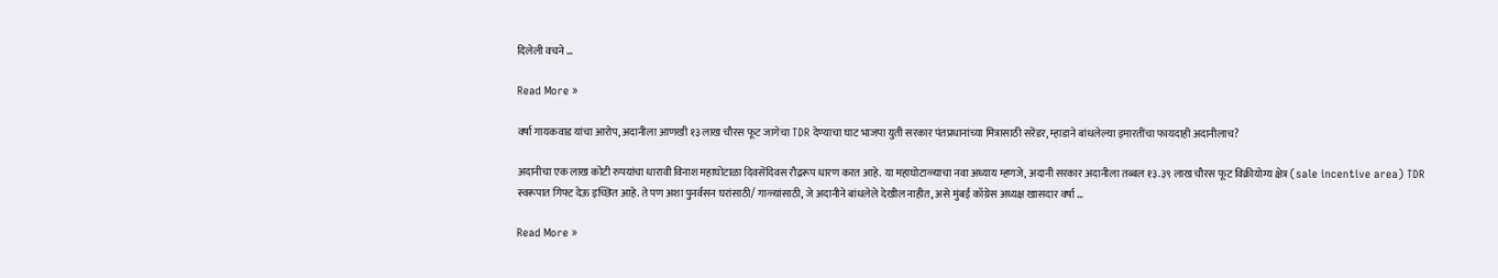दिलेली वचने …

Read More »

वर्षा गायकवाड यांचा आरोप, अदानीला आणखी १३ लाख चौरस फूट जागेचा TDR देण्याचा घाट भाजपा युती सरकार पंतप्रधानांच्या मित्रासाठी सरेंडर, म्हाडाने बांधलेल्या इमारतींचा फायदाही अदानीलाच?

अदानीचा एक लाख कोटी रुपयांचा धारावी विनाश महाघोटाळा दिवसेंदिवस रौद्ररूप धारण करत आहे. या महाघोटाळ्याचा नवा अध्याय म्हणजे, अदानी सरकार अदानीला तब्बल १३.३९ लाख चौरस फूट विक्रीयोग्य क्षेत्र (sale incentive area) TDR स्वरूपात गिफ्ट देऊ इच्छित आहे. ते पण अशा पुनर्वसन घरांसाठी/ गाळ्यांसाठी, जे अदानीने बांधलेले देखील नाहीत, असे मुंबई काँग्रेस अध्यक्ष खासदार वर्षा …

Read More »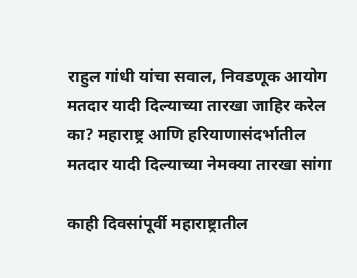राहुल गांधी यांचा सवाल, निवडणूक आयोग मतदार यादी दिल्याच्या तारखा जाहिर करेल का? महाराष्ट्र आणि हरियाणासंदर्भातील मतदार यादी दिल्याच्या नेमक्या तारखा सांगा

काही दिवसांपूर्वी महाराष्ट्रातील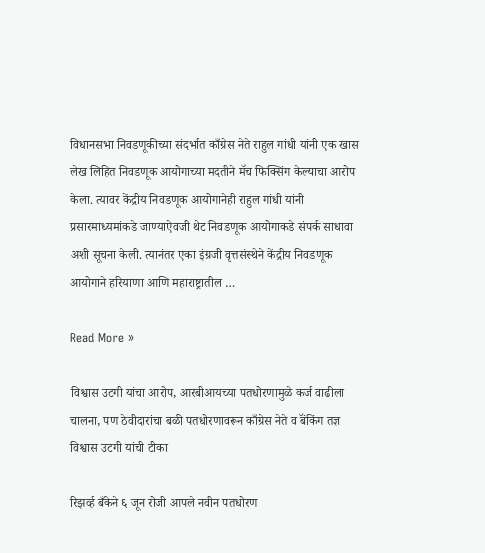विधानसभा निवडणूकीच्या संदर्भात काँग्रेस नेते राहुल गांधी यांनी एक खास लेख लिहित निवडणूक आयोगाच्या मदतीने मॅच फिक्सिंग केल्याचा आरोप केला. त्यावर केंद्रीय निवडणूक आयोगानेही राहुल गांधी यांनी प्रसारमाध्यमांकडे जाण्याऐवजी थेट निवडणूक आयोगाकडे संपर्क साधावा अशी सूचना केली. त्यानंतर एका इंग्रजी वृत्तसंस्थेने केंद्रीय निवडणूक आयोगाने हरियाणा आणि महाराष्ट्रातील …

Read More »

विश्वास उटगी यांचा आरोप, आरबीआयच्या पतधोरणामुळे कर्ज वाढीला चालना, पण ठेवीदारांचा बळी पतधोरणावरून काँग्रेस नेते व बॅंकिंग तज्ञ विश्वास उटगी यांची टीका

रिझर्व्ह बँकेने ६ जून रोजी आपले नवीन पतधोरण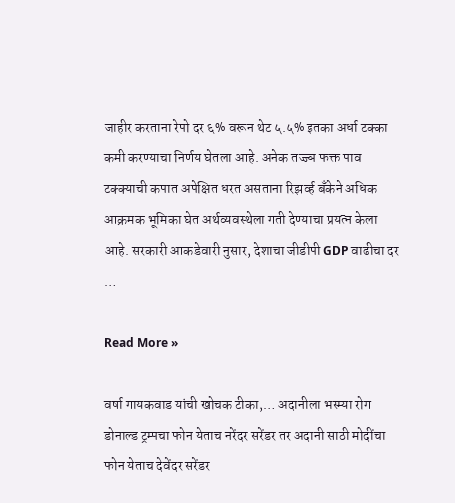जाहीर करताना रेपो दर ६% वरून थेट ५.५% इतका अर्धा टक्का कमी करण्याचा निर्णय घेतला आहे. अनेक तज्ज्ञ फक्त पाव टक्क्याची कपात अपेक्षित धरत असताना रिझर्व्ह बँकेने अधिक आक्रमक भूमिका घेत अर्थव्यवस्थेला गती देण्याचा प्रयत्न केला आहे. सरकारी आकडेवारी नुसार, देशाचा जीडीपी GDP वाढीचा दर …

Read More »

वर्षा गायकवाड यांची खोचक टीका,… अदानीला भस्म्या रोग डोनाल्ड ट्रम्पचा फोन येताच नरेंदर सरेंडर तर अदानी साठी मोदींचा फोन येताच देवेंदर सरेंडर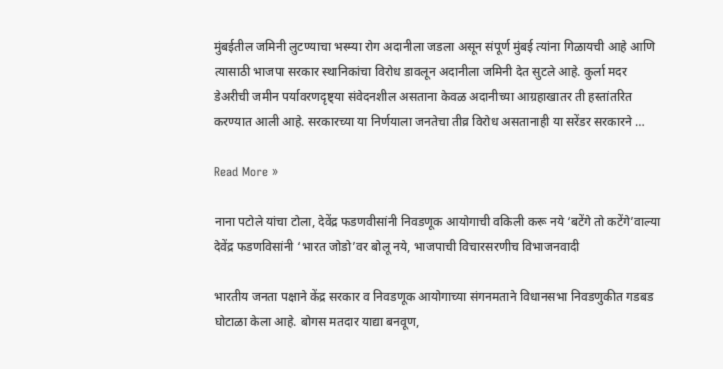मुंबईतील जमिनी लुटण्याचा भस्म्या रोग अदानीला जडला असून संपूर्ण मुंबई त्यांना गिळायची आहे आणि त्यासाठी भाजपा सरकार स्थानिकांचा विरोध डावलून अदानीला जमिनी देत सुटले आहे. कुर्ला मदर डेअरीची जमीन पर्यावरणदृष्ट्या संवेदनशील असताना केवळ अदानीच्या आग्रहाखातर ती हस्तांतरित करण्यात आली आहे. सरकारच्या या निर्णयाला जनतेचा तीव्र विरोध असतानाही या सरेंडर सरकारने …

Read More »

नाना पटोले यांचा टोला, देवेंद्र फडणवीसांनी निवडणूक आयोगाची वकिली करू नये ‘बटेंगे तो कटेंगे’वाल्या देवेंद्र फडणविसांनी ‘भारत जोडो’वर बोलू नये, भाजपाची विचारसरणीच विभाजनवादी

भारतीय जनता पक्षाने केंद्र सरकार व निवडणूक आयोगाच्या संगनमताने विधानसभा निवडणुकीत गडबड घोटाळा केला आहे. बोगस मतदार याद्या बनवूण,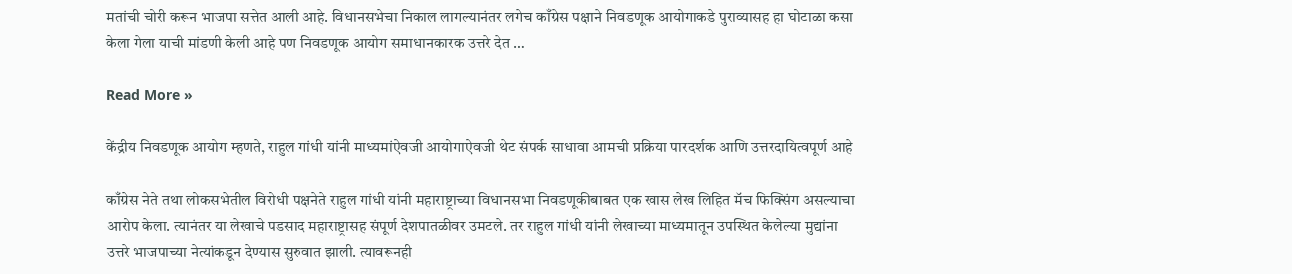मतांची चोरी करून भाजपा सत्तेत आली आहे. विधानसभेचा निकाल लागल्यानंतर लगेच काँग्रेस पक्षाने निवडणूक आयोगाकडे पुराव्यासह हा घोटाळा कसा केला गेला याची मांडणी केली आहे पण निवडणूक आयोग समाधानकारक उत्तरे देत …

Read More »

केंद्रीय निवडणूक आयोग म्हणते, राहुल गांधी यांनी माध्यमांऐवजी आयोगाऐवजी थेट संपर्क साधावा आमची प्रक्रिया पारदर्शक आणि उत्तरदायित्वपूर्ण आहे

काँग्रेस नेते तथा लोकसभेतील विरोधी पक्षनेते राहुल गांधी यांनी महाराष्ट्राच्या विधानसभा निवडणूकीबाबत एक खास लेख लिहित मॅच फिक्सिंग असल्याचा आरोप केला. त्यानंतर या लेखाचे पडसाद महाराष्ट्रासह संपूर्ण देशपातळीवर उमटले. तर राहुल गांधी यांनी लेखाच्या माध्यमातून उपस्थित केलेल्या मुद्यांना उत्तरे भाजपाच्या नेत्यांकडून देण्यास सुरुवात झाली. त्यावरूनही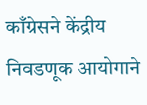काँग्रेसने केंद्रीय निवडणूक आयोगाने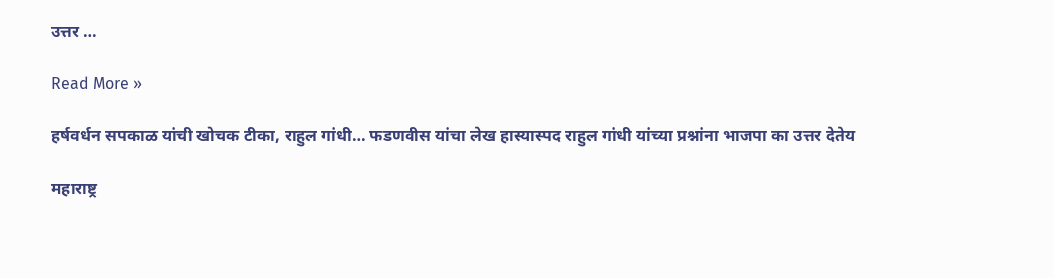उत्तर …

Read More »

हर्षवर्धन सपकाळ यांची खोचक टीका, राहुल गांधी… फडणवीस यांचा लेख हास्यास्पद राहुल गांधी यांच्या प्रश्नांना भाजपा का उत्तर देतेय

महाराष्ट्र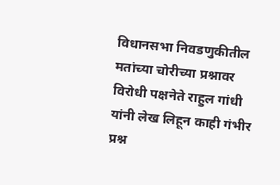विधानसभा निवडणुकीतील मतांच्या चोरीच्या प्रश्नावर विरोधी पक्षनेते राहुल गांधी यांनी लेख लिहून काही गंभीर प्रश्न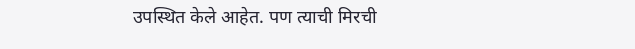उपस्थित केले आहेत. पण त्याची मिरची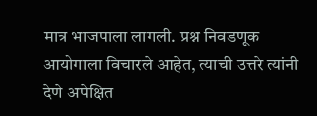मात्र भाजपाला लागली. प्रश्न निवडणूक आयोगाला विचारले आहेत, त्याची उत्तरे त्यांनी देणे अपेक्षित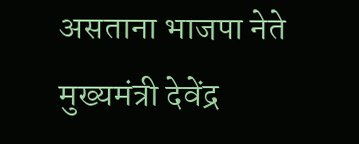असताना भाजपा नेते मुख्यमंत्री देवेंद्र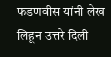फडणवीस यांनी लेख लिहून उत्तरे दिली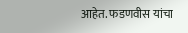आहेत. फडणवीस यांचा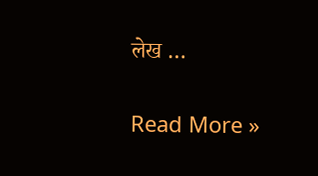लेख …

Read More »